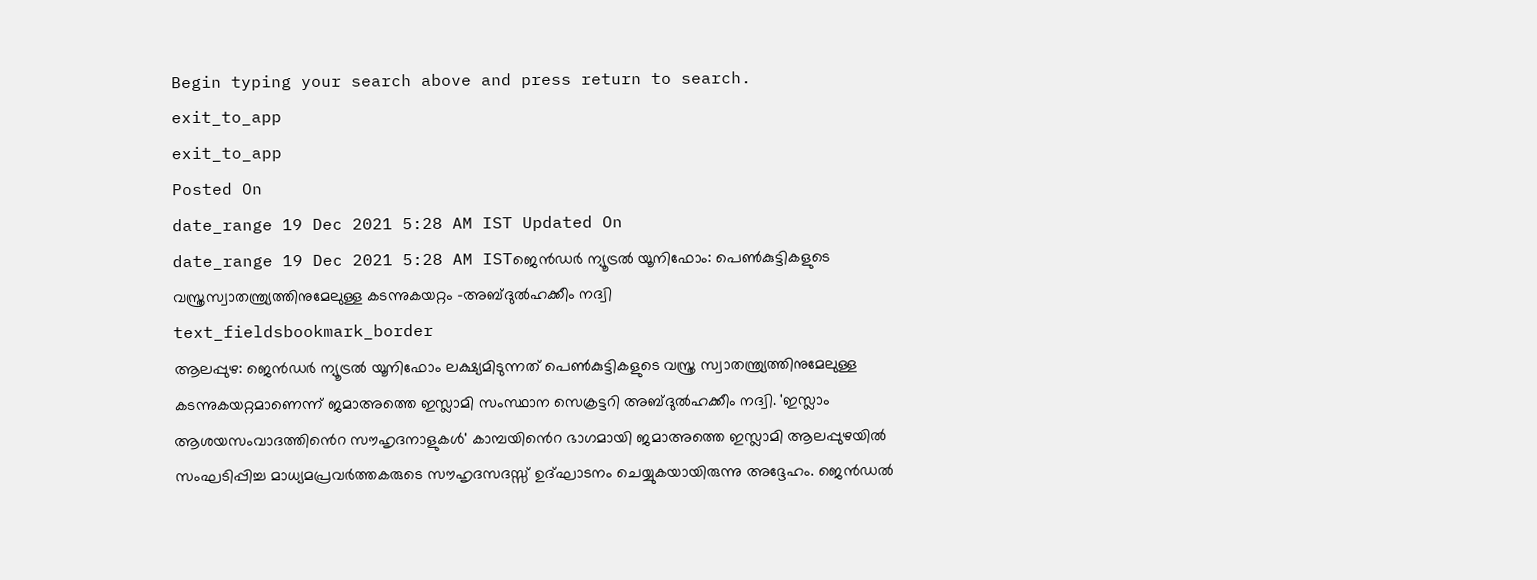Begin typing your search above and press return to search.
exit_to_app
exit_to_app
Posted On
date_range 19 Dec 2021 5:28 AM IST Updated On
date_range 19 Dec 2021 5:28 AM ISTജെൻഡർ ന്യൂട്രൽ യൂനിഫോം: പെൺകുട്ടികളുടെ വസ്ത്രസ്വാതന്ത്ര്യത്തിനുമേലുള്ള കടന്നുകയറ്റം -അബ്ദുൽഹക്കീം നദ്വി
text_fieldsbookmark_border
ആലപ്പുഴ: ജെൻഡർ ന്യൂട്രൽ യൂനിഫോം ലക്ഷ്യമിടുന്നത് പെൺകുട്ടികളുടെ വസ്ത്ര സ്വാതന്ത്ര്യത്തിനുമേലുള്ള കടന്നുകയറ്റമാണെന്ന് ജമാഅത്തെ ഇസ്ലാമി സംസ്ഥാന സെക്രട്ടറി അബ്ദുൽഹക്കീം നദ്വി. 'ഇസ്ലാം ആശയസംവാദത്തിൻെറ സൗഹൃദനാളുകൾ' കാമ്പയിൻെറ ഭാഗമായി ജമാഅത്തെ ഇസ്ലാമി ആലപ്പുഴയിൽ സംഘടിപ്പിച്ച മാധ്യമപ്രവർത്തകരുടെ സൗഹൃദസദസ്സ് ഉദ്ഘാടനം ചെയ്യുകയായിരുന്നു അദ്ദേഹം. ജെൻഡൽ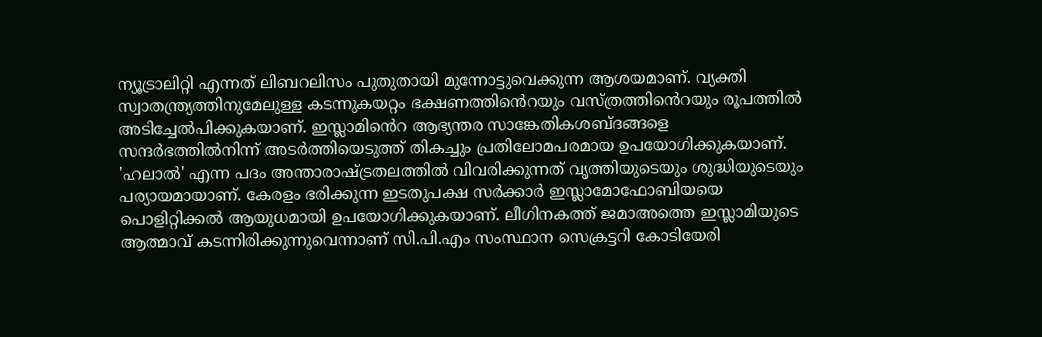ന്യൂട്രാലിറ്റി എന്നത് ലിബറലിസം പുതുതായി മുന്നോട്ടുവെക്കുന്ന ആശയമാണ്. വ്യക്തി സ്വാതന്ത്ര്യത്തിനുമേലുള്ള കടന്നുകയറ്റം ഭക്ഷണത്തിൻെറയും വസ്ത്രത്തിൻെറയും രൂപത്തിൽ അടിച്ചേൽപിക്കുകയാണ്. ഇസ്ലാമിൻെറ ആഭ്യന്തര സാങ്കേതികശബ്ദങ്ങളെ സന്ദർഭത്തിൽനിന്ന് അടർത്തിയെടുത്ത് തികച്ചും പ്രതിലോമപരമായ ഉപയോഗിക്കുകയാണ്. 'ഹലാൽ' എന്ന പദം അന്താരാഷ്ട്രതലത്തിൽ വിവരിക്കുന്നത് വൃത്തിയുടെയും ശുദ്ധിയുടെയും പര്യായമായാണ്. കേരളം ഭരിക്കുന്ന ഇടതുപക്ഷ സർക്കാർ ഇസ്ലാമോഫോബിയയെ പൊളിറ്റിക്കൽ ആയുധമായി ഉപയോഗിക്കുകയാണ്. ലീഗിനകത്ത് ജമാഅത്തെ ഇസ്ലാമിയുടെ ആത്മാവ് കടന്നിരിക്കുന്നുവെന്നാണ് സി.പി.എം സംസ്ഥാന സെക്രട്ടറി കോടിയേരി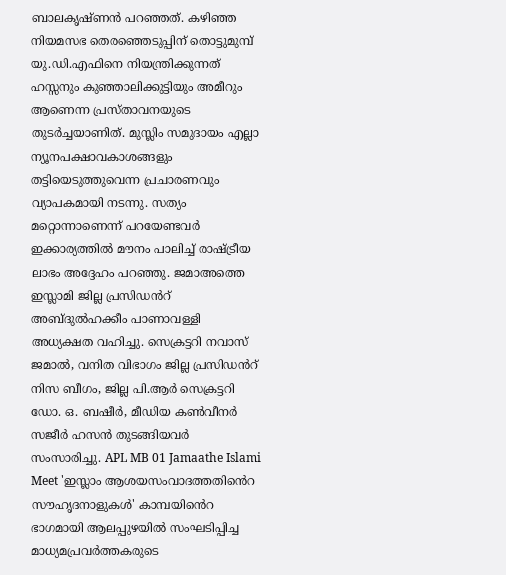ബാലകൃഷ്ണൻ പറഞ്ഞത്. കഴിഞ്ഞ നിയമസഭ തെരഞ്ഞെടുപ്പിന് തൊട്ടുമുമ്പ് യു.ഡി.എഫിനെ നിയന്ത്രിക്കുന്നത് ഹസ്സനും കുഞ്ഞാലിക്കുട്ടിയും അമീറും ആണെന്ന പ്രസ്താവനയുടെ തുടർച്ചയാണിത്. മുസ്ലിം സമുദായം എല്ലാ ന്യൂനപക്ഷാവകാശങ്ങളും തട്ടിയെടുത്തുവെന്ന പ്രചാരണവും വ്യാപകമായി നടന്നു. സത്യം മറ്റൊന്നാണെന്ന് പറയേണ്ടവർ ഇക്കാര്യത്തിൽ മൗനം പാലിച്ച് രാഷ്ട്രീയ ലാഭം അദ്ദേഹം പറഞ്ഞു. ജമാഅത്തെ ഇസ്ലാമി ജില്ല പ്രസിഡൻറ് അബ്ദുൽഹക്കീം പാണാവള്ളി അധ്യക്ഷത വഹിച്ചു. സെക്രട്ടറി നവാസ് ജമാൽ, വനിത വിഭാഗം ജില്ല പ്രസിഡൻറ് നിസ ബീഗം, ജില്ല പി.ആർ സെക്രട്ടറി ഡോ. ഒ. ബഷീർ, മീഡിയ കൺവീനർ സജീർ ഹസൻ തുടങ്ങിയവർ സംസാരിച്ചു. APL MB 01 Jamaathe Islami Meet 'ഇസ്ലാം ആശയസംവാദത്തതിൻെറ സൗഹൃദനാളുകൾ' കാമ്പയിൻെറ ഭാഗമായി ആലപ്പുഴയിൽ സംഘടിപ്പിച്ച മാധ്യമപ്രവർത്തകരുടെ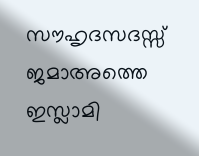സൗഹൃദസദസ്സ് ജമാഅത്തെ ഇസ്ലാമി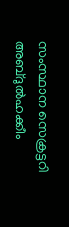സംസ്ഥാന സെക്രട്ടറി അബ്ദുൽഹക്കീം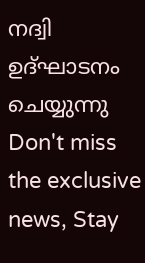നദ്വി ഉദ്ഘാടനം ചെയ്യുന്നു
Don't miss the exclusive news, Stay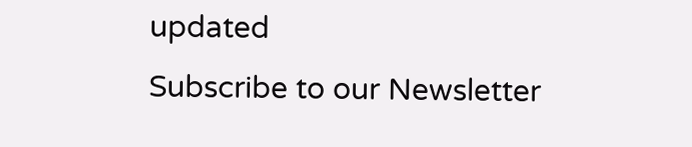updated
Subscribe to our Newsletter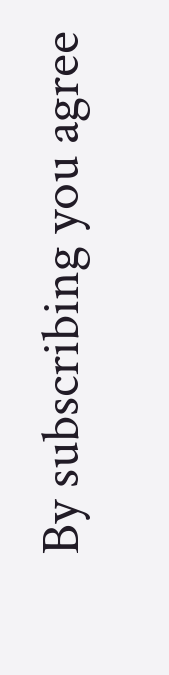By subscribing you agree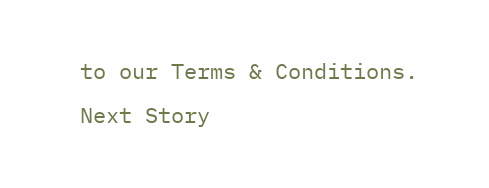to our Terms & Conditions.
Next Story